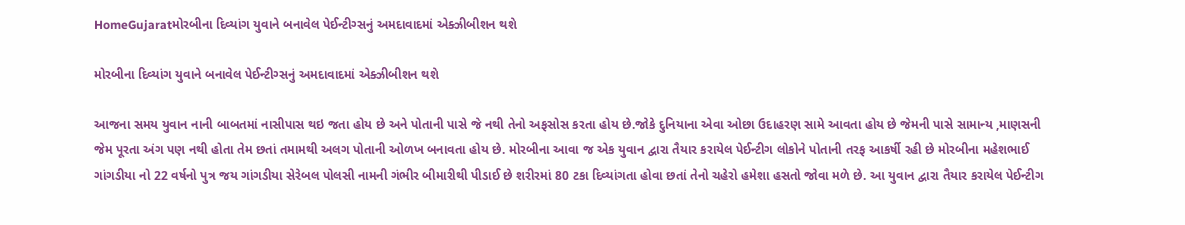HomeGujaratમોરબીના દિવ્યાંગ યુવાને બનાવેલ પેઈન્ટીગ્સનું અમદાવાદમાં એક્ઝીબીશન થશે

મોરબીના દિવ્યાંગ યુવાને બનાવેલ પેઈન્ટીગ્સનું અમદાવાદમાં એક્ઝીબીશન થશે

આજના સમય યુવાન નાની બાબતમાં નાસીપાસ થઇ જતા હોય છે અને પોતાની પાસે જે નથી તેનો અફસોસ કરતા હોય છે.જોકે દુનિયાના એવા ઓછા ઉદાહરણ સામે આવતા હોય છે જેમની પાસે સામાન્ય ,માણસની જેમ પૂરતા અંગ પણ નથી હોતા તેમ છતાં તમામથી અલગ પોતાની ઓળખ બનાવતા હોય છે. મોરબીના આવા જ એક યુવાન દ્વારા તૈયાર કરાયેલ પેઈન્ટીગ લોકોને પોતાની તરફ આકર્ષી રહી છે મોરબીના મહેશભાઈ ગાંગડીયા નો 22 વર્ષનો પુત્ર જય ગાંગડીયા સેરેબલ પોલસી નામની ગંભીર બીમારીથી પીડાઈ છે શરીરમાં 80 ટકા દિવ્યાંગતા હોવા છતાં તેનો ચહેરો હમેશા હસતો જોવા મળે છે. આ યુવાન દ્વારા તૈયાર કરાયેલ પેઈન્ટીગ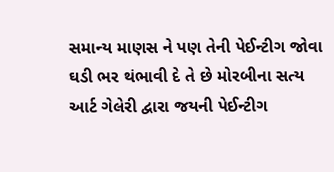સમાન્ય માણસ ને પણ તેની પેઈન્ટીગ જોવા ઘડી ભર થંભાવી દે તે છે મોરબીના સત્ય આર્ટ ગેલેરી દ્વારા જયની પેઈન્ટીગ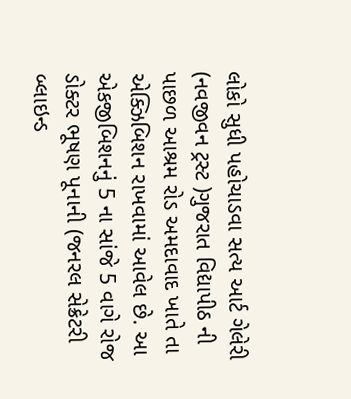લોકો સુધી પહોચાડવા સત્ય આર્ટ ગેલેરી (નવજીવન ટ્રસ્ટ )ગુજરાત વિદ્યાપીઠ ની પાછળ આશ્રમ રોડ અમદાવાદ ખાતે તા એક્ઝિબિશન રાખવામાં આવેલ છે. આ એકજીબિશનનું 5 ના સાંજે 5 વાગે રોજ ડોક્ટર ભૂષણ પૂનાની (જનરલ સેક્રેટરી બ્લાઇન્ડ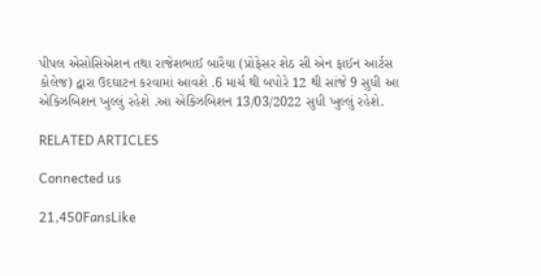પીપલ એસોસિએશન તથા રાજેશભાઈ બારૈયા (પ્રોફેસર શેઠ સી એન ફાઈન આર્ટસ કોલેજ) દ્વારા ઉદઘાટન કરવામાં આવશે .6 માર્ચ થી બપોરે 12 થી સાંજે 9 સુધી આ એક્ઝિબિશન ખુલ્લું રહેશે .આ એક્ઝિબિશન 13/03/2022 સુધી ખુલ્લું રહેશે.

RELATED ARTICLES

Connected us

21,450FansLike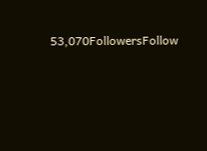53,070FollowersFollow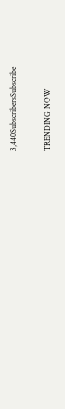3,440SubscribersSubscribe

TRENDING NOW